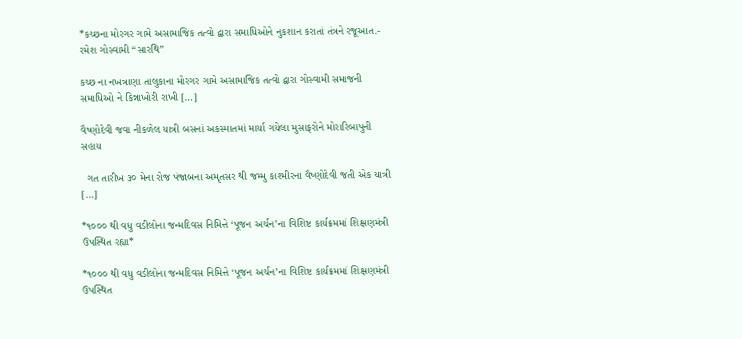*કચ્છના મોરગર ગામે અસામાજિક તત્વો દ્વારા સમાધિઓને નુકશાન કરાતાં તંત્રને રજૂઆત.- રમેશ ગોસ્વામી “સારથિ”

કચ્છ ના નખત્રાણા તાલુકાના મોરગર ગામે અસામાજિક તત્વો દ્વારા ગોસ્વામી સમાજની સમાધિઓ ને કિન્નાખોરી રાખી […]

વૈષ્ણોદેવી જવા નીકળેલ યાત્રી બસનાં અકસ્માતમાં માર્યા ગયેલા મુસાફરોને મોરારિબાપુની સહાય

  ગત તારીખ ૩૦ મેના રોજ પંજાબના અમૃતસર થી જમ્મુ કાશ્મીરના વૈષ્ણોદેવી જતી એક યાત્રી […]

*૧૦૦૦ થી વધુ વડીલોના જન્મદિવસ નિમિત્તે ‘પૂજન અર્ચન’ના વિશિષ્ટ કાર્યક્રમમાં શિક્ષણમંત્રી ઉપસ્થિત રહ્યા*

*૧૦૦૦ થી વધુ વડીલોના જન્મદિવસ નિમિત્તે ‘પૂજન અર્ચન’ના વિશિષ્ટ કાર્યક્રમમાં શિક્ષણમંત્રી ઉપસ્થિત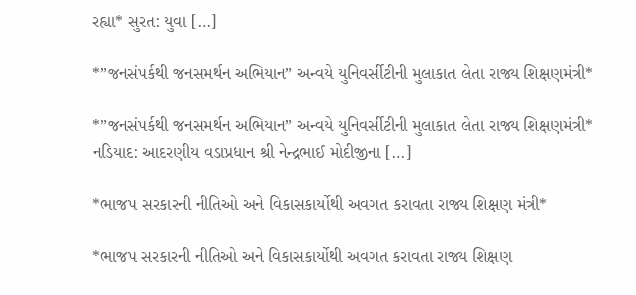રહ્યા* સુરત: યુવા […]

*”જનસંપર્કથી જનસમર્થન અભિયાન” અન્વયે યુનિવર્સીટીની મુલાકાત લેતા રાજ્ય શિક્ષણમંત્રી*

*”જનસંપર્કથી જનસમર્થન અભિયાન” અન્વયે યુનિવર્સીટીની મુલાકાત લેતા રાજ્ય શિક્ષણમંત્રી* નડિયાદ: આદરણીય વડાપ્રધાન શ્રી નેન્દ્રભાઈ મોદીજીના […]

*ભાજપ સરકારની નીતિઓ અને વિકાસકાર્યોથી અવગત કરાવતા રાજ્ય શિક્ષણ મંત્રી*

*ભાજપ સરકારની નીતિઓ અને વિકાસકાર્યોથી અવગત કરાવતા રાજ્ય શિક્ષણ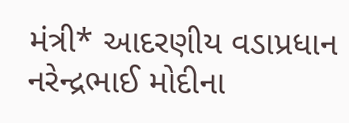મંત્રી* આદરણીય વડાપ્રધાન નરેન્દ્રભાઈ મોદીના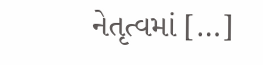નેતૃત્વમાં […]